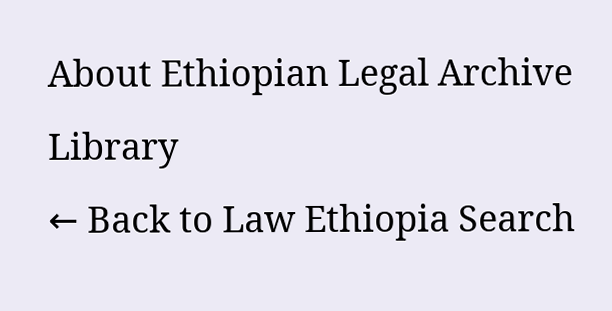About Ethiopian Legal Archive Library
← Back to Law Ethiopia Search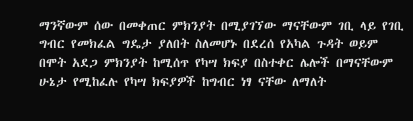ማንኛውም ሰው በመቀጠር ምክንያት በሚያገኘው ማናቸውም ገቢ ላይ የገቢ ግብር የመክፈል ግዴታ ያለበት ስለመሆኑ በደረሰ የአካል ጉዳት ወይም በሞት አደጋ ምክንያት ከሚሰጥ የካሣ ክፍያ በስተቀር ሌሎች በማናቸውም ሁኔታ የሚከፈሉ የካሣ ክፍያዎች ከግብር ነፃ ናቸው ለማለት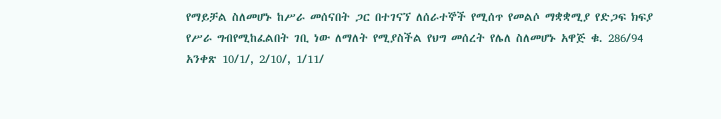የማይቻል ስለመሆኑ ከሥራ መሰናበት ጋር በተገናኘ ለሰራተኞች የሚሰጥ የመልሶ ማቋቋሚያ የድጋፍ ክፍያ የሥራ ግብየሚከፈልበት ገቢ ነው ለማለት የሚያስችል የህግ መሰረት የሌለ ስለመሆኑ አዋጅ ቁ. 286/94 አንቀጽ 10/1/, 2/10/, 1/11/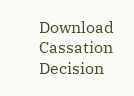Download Cassation Decision